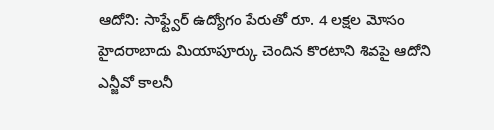ఆదోని: సాఫ్ట్వేర్ ఉద్యోగం పేరుతో రూ. 4 లక్షల మోసం
హైదరాబాదు మియాపూర్కు చెందిన కొరటాని శివపై ఆదోని ఎన్జీవో కాలనీ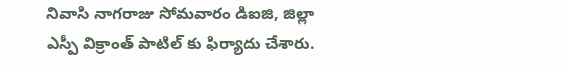నివాసి నాగరాజు సోమవారం డిఐజి, జిల్లా ఎస్పీ విక్రాంత్ పాటిల్ కు ఫిర్యాదు చేశారు.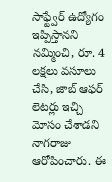సాఫ్ట్వేర్ ఉద్యోగం ఇప్పిస్తానని నమ్మించి, రూ. 4 లక్షలు వసూలు చేసి, జాబ్ ఆఫర్ లెటర్లు ఇచ్చి మోసం చేశాడని నాగరాజు ఆరోపించారు. ఈ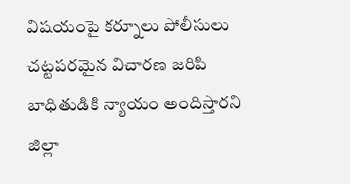విషయంపై కర్నూలు పోలీసులు చట్టపరమైన విచారణ జరిపి బాధితుడికి న్యాయం అందిస్తారని జిల్లా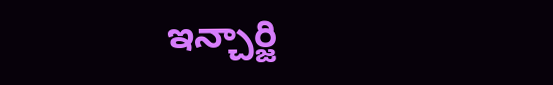ఇన్చార్జి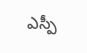ఎస్పీ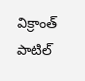విక్రాంత్ పాటిల్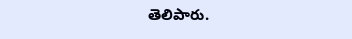తెలిపారు.